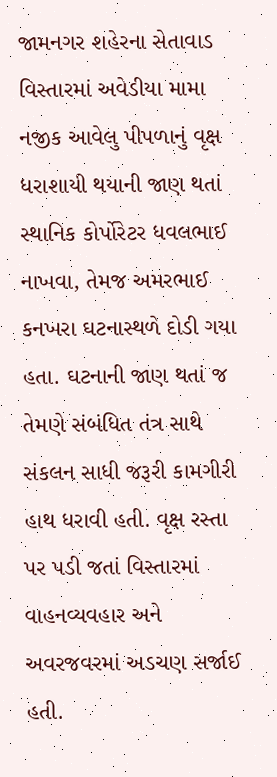જામનગર શહેરના સેતાવાડ વિસ્તારમાં અવેડીયા મામા નજીક આવેલુ પીપળાનું વૃક્ષ ધરાશાયી થયાની જાણ થતાં સ્થાનિક કોર્પોરેટર ધવલભાઈ નાખવા, તેમજ અમરભાઈ કનખરા ઘટનાસ્થળે દોડી ગયા હતા. ઘટનાની જાણ થતાં જ તેમણે સંબંધિત તંત્ર સાથે સંકલન સાધી જરૂરી કામગીરી હાથ ધરાવી હતી. વૃક્ષ રસ્તા પર પડી જતાં વિસ્તારમાં વાહનવ્યવહાર અને અવરજવરમાં અડચણ સર્જાઈ હતી.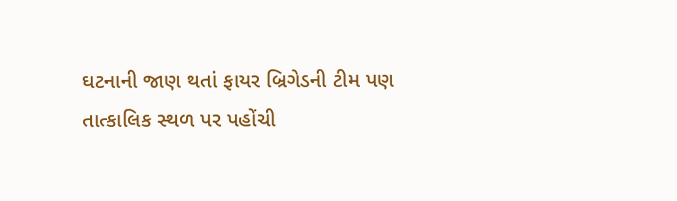ઘટનાની જાણ થતાં ફાયર બ્રિગેડની ટીમ પણ તાત્કાલિક સ્થળ પર પહોંચી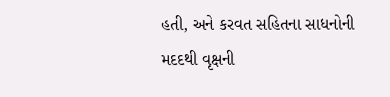હતી, અને કરવત સહિતના સાધનોની મદદથી વૃક્ષની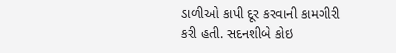ડાળીઓ કાપી દૂર કરવાની કામગીરી કરી હતી. સદનશીબે કોઇ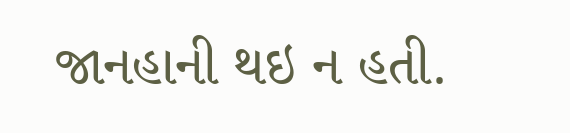જાનહાની થઇ ન હતી.